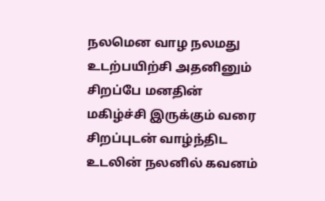நலமென வாழ நலமது உடற்பயிற்சி அதனினும் சிறப்பே மனதின் மகிழ்ச்சி இருக்கும் வரை சிறப்புடன் வாழ்ந்திட உடலின் நலனில் கவனம்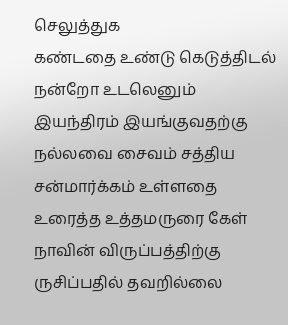செலுத்துக
கண்டதை உண்டு கெடுத்திடல் நன்றோ உடலெனும் இயந்திரம் இயங்குவதற்கு நல்லவை சைவம் சத்திய சன்மார்க்கம் உள்ளதை உரைத்த உத்தமருரை கேள்
நாவின் விருப்பத்திற்கு ருசிப்பதில் தவறில்லை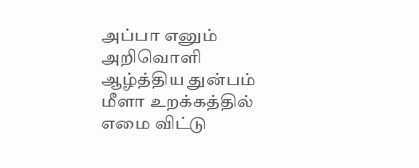அப்பா எனும் அறிவொளி ஆழ்த்திய துன்பம் மீளா உறக்கத்தில் எமை விட்டு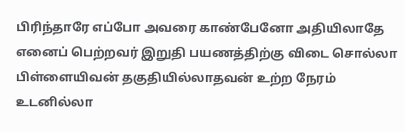பிரிந்தாரே எப்போ அவரை காண்பேனோ அதியிலாதே
எனைப் பெற்றவர் இறுதி பயணத்திற்கு விடை சொல்லா பிள்ளையிவன் தகுதியில்லாதவன் உற்ற நேரம் உடனில்லா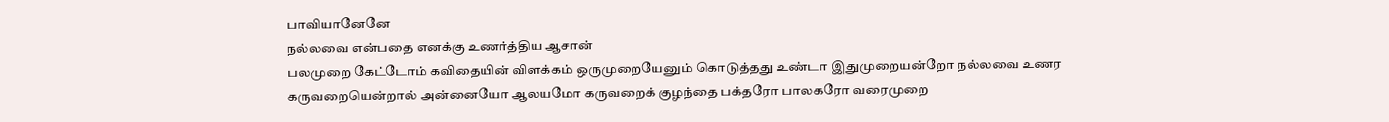பாவியானேனே
நல்லவை என்பதை எனக்கு உணர்த்திய ஆசான்
பலமுறை கேட்டோம் கவிதையின் விளக்கம் ஒருமுறையேனும் கொடுத்தது உண்டா இதுமுறையன்றோ நல்லவை உணர
கருவறையென்றால் அன்னையோ ஆலயமோ கருவறைக் குழந்தை பக்தரோ பாலகரோ வரைமுறை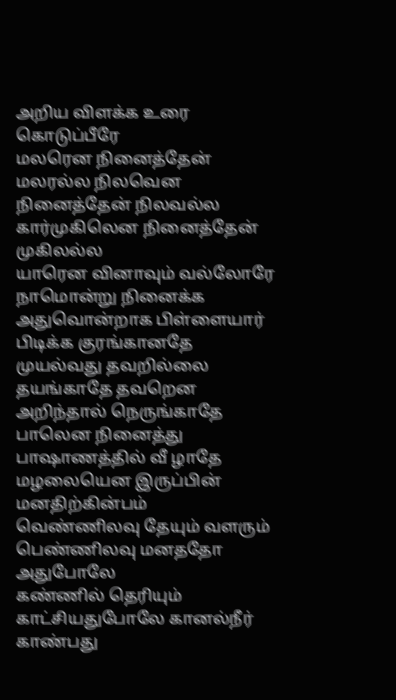அறிய விளக்க உரை கொடுப்பீரே
மலரென நினைத்தேன் மலரல்ல நிலவென நினைத்தேன் நிலவல்ல கார்முகிலென நினைத்தேன் முகிலல்ல
யாரென வினாவும் வல்லோரே நாமொன்று நினைக்க அதுவொன்றாக பிள்ளையார் பிடிக்க குரங்கானதே
முயல்வது தவறில்லை தயங்காதே தவறென அறிந்தால் நெருங்காதே பாலென நினைத்து பாஷாணத்தில் வீ ழாதே
மழலையென இருப்பின் மனதிற்கின்பம்
வெண்ணிலவு தேயும் வளரும் பெண்ணிலவு மனததோ அதுபோலே
கண்ணில் தெரியும் காட்சியதுபோலே கானல்நீர் காண்பது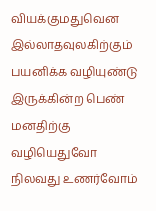வியக்குமதுவென
இல்லாதவுலகிற்கும் பயனிக்க வழியுண்டு இருக்கின்ற பெண் மனதிற்கு வழியெதுவோ
நிலவது உணர்வோம்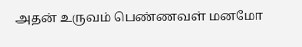அதன் உருவம் பெண்ணவள் மனமோ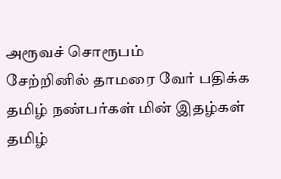அரூவச் சொரூபம்
சேற்றினில் தாமரை வேர் பதிக்க
தமிழ் நண்பர்கள் மின் இதழ்கள்
தமிழ்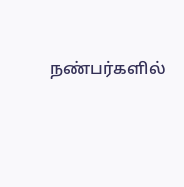நண்பர்களில்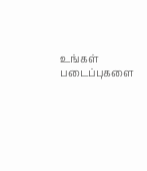உங்கள் படைப்புகளை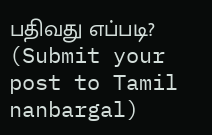பதிவது எப்படி? (Submit your post to Tamil nanbargal)